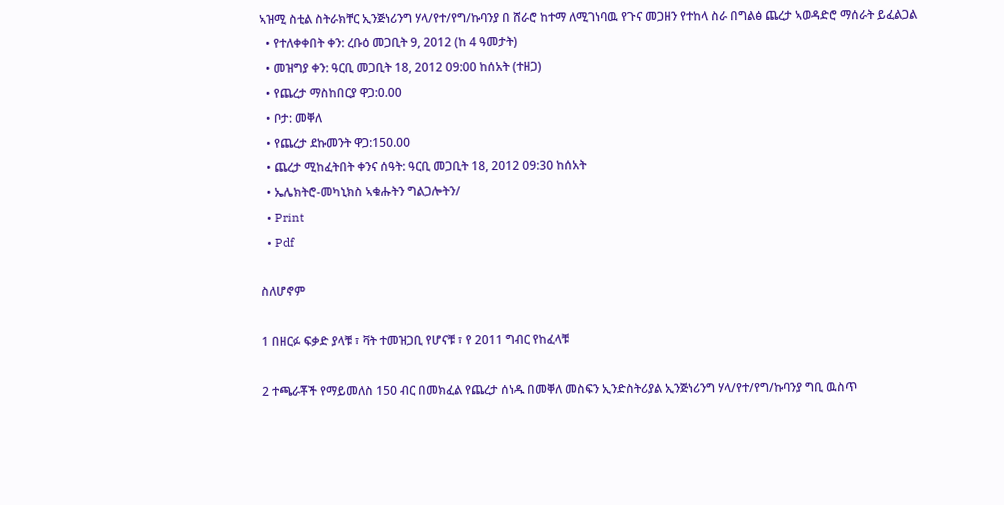ኣዝሚ ስቲል ስትራክቸር ኢንጅነሪንግ ሃላ/የተ/የግ/ኩባንያ በ ሸራሮ ከተማ ለሚገነባዉ የጉና መጋዘን የተከላ ስራ በግልፅ ጨረታ ኣወዳድሮ ማሰራት ይፈልጋል
  • የተለቀቀበት ቀን: ረቡዕ መጋቢት 9, 2012 (ከ 4 ዓመታት)
  • መዝግያ ቀን: ዓርቢ መጋቢት 18, 2012 09:00 ከሰአት (ተዘጋ)
  • የጨረታ ማስከበርያ ዋጋ:0.00
  • ቦታ: መቐለ
  • የጨረታ ደኩመንት ዋጋ:150.00
  • ጨረታ ሚከፈትበት ቀንና ሰዓት: ዓርቢ መጋቢት 18, 2012 09:30 ከሰአት
  • ኤሌክትሮ-መካኒክስ ኣቁሑትን ግልጋሎትን/
  • Print
  • Pdf

ስለሆኖም

1 በዘርፉ ፍቃድ ያላቹ ፣ ቫት ተመዝጋቢ የሆናቹ ፣ የ 2011 ግብር የከፈላቹ

2 ተጫራቾች የማይመለስ 150 ብር በመክፈል የጨረታ ሰነዱ በመቐለ መስፍን ኢንድስትሪያል ኢንጅነሪንግ ሃላ/የተ/የግ/ኩባንያ ግቢ ዉስጥ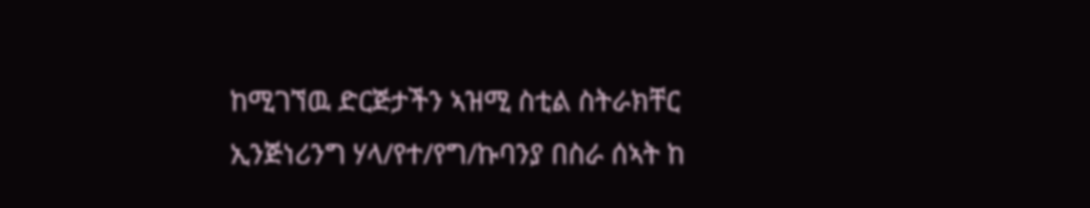ከሚገኘዉ ድርጅታችን ኣዝሚ ስቲል ስትራክቸር ኢንጅነሪንግ ሃላ/የተ/የግ/ኩባንያ በስራ ሰኣት ከ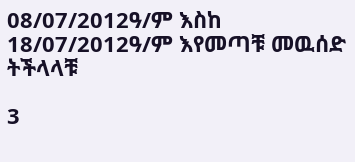08/07/2012ዓ/ም እስከ 18/07/2012ዓ/ም እየመጣቹ መዉሰድ ትችላላቹ

3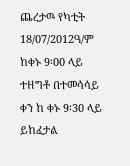ጨረታዉ የካቲት 18/07/2012ዓ/ም ከቀኑ 9፡00 ላይ ተዘግቶ በተመሳሳይ ቀን ከ ቀኑ 9፡30 ላይ ይከፈታል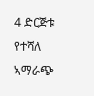4 ድርጅቱ የተሻለ ኣማራጭ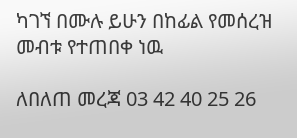ካገኘ በሙሉ ይሁን በከፊል የመሰረዝ መብቱ የተጠበቀ ነዉ

ለበለጠ መረጃ 03 42 40 25 26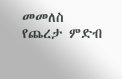መመለስ
የጨረታ ምድብ